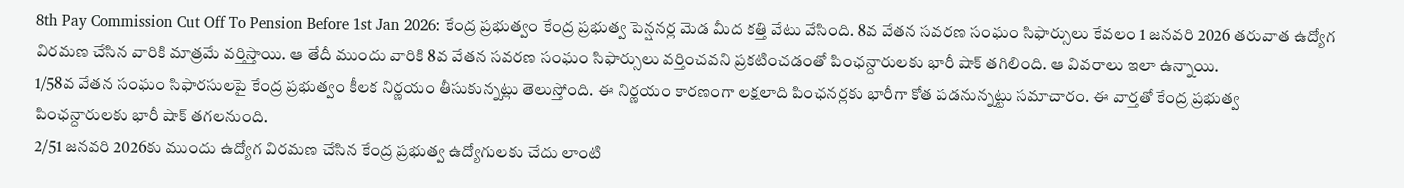8th Pay Commission Cut Off To Pension Before 1st Jan 2026: కేంద్ర ప్రభుత్వం కేంద్ర ప్రభుత్వ పెన్షనర్ల మెడ మీద కత్తి వేటు వేసింది. 8వ వేతన సవరణ సంఘం సిఫార్సులు కేవలం 1 జనవరి 2026 తరువాత ఉద్యోగ విరమణ చేసిన వారికి మాత్రమే వర్తిస్తాయి. ఆ తేదీ ముందు వారికి 8వ వేతన సవరణ సంఘం సిఫార్సులు వర్తించవని ప్రకటించడంతో పింఛన్దారులకు భారీ షాక్ తగిలింది. ఆ వివరాలు ఇలా ఉన్నాయి.
1/58వ వేతన సంఘం సిఫారసులపై కేంద్ర ప్రభుత్వం కీలక నిర్ణయం తీసుకున్నట్లు తెలుస్తోంది. ఈ నిర్ణయం కారణంగా లక్షలాది పింఛనర్లకు భారీగా కోత పడనున్నట్టు సమాచారం. ఈ వార్తతో కేంద్ర ప్రభుత్వ పింఛన్దారులకు భారీ షాక్ తగలనుంది.
2/51 జనవరి 2026కు ముందు ఉద్యోగ విరమణ చేసిన కేంద్ర ప్రభుత్వ ఉద్యోగులకు చేదు లాంటి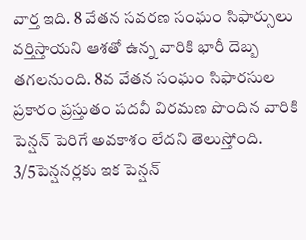వార్త ఇది. 8 వేతన సవరణ సంఘం సిఫార్సులు వర్తిస్తాయని ఆశతో ఉన్న వారికి భారీ దెబ్బ తగలనుంది. 8వ వేతన సంఘం సిఫారసుల ప్రకారం ప్రస్తుతం పదవీ విరమణ పొందిన వారికి పెన్షన్ పెరిగే అవకాశం లేదని తెలుస్తోంది.
3/5పెన్షనర్లకు ఇక పెన్షన్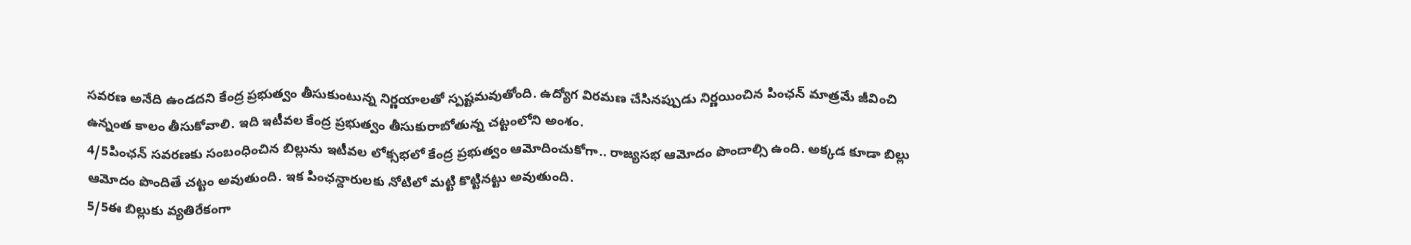సవరణ అనేది ఉండదని కేంద్ర ప్రభుత్వం తీసుకుంటున్న నిర్ణయాలతో స్పష్టమవుతోంది. ఉద్యోగ విరమణ చేసినప్పుడు నిర్ణయించిన పింఛన్ మాత్రమే జీవించి ఉన్నంత కాలం తీసుకోవాలి. ఇది ఇటీవల కేంద్ర ప్రభుత్వం తీసుకురాబోతున్న చట్టంలోని అంశం.
4/5పింఛన్ సవరణకు సంబంధించిన బిల్లును ఇటీవల లోక్సభలో కేంద్ర ప్రభుత్వం ఆమోదించుకోగా.. రాజ్యసభ ఆమోదం పొందాల్సి ఉంది. అక్కడ కూడా బిల్లు ఆమోదం పొందితే చట్టం అవుతుంది. ఇక పింఛన్దారులకు నోటిలో మట్టి కొట్టినట్టు అవుతుంది.
5/5ఈ బిల్లుకు వ్యతిరేకంగా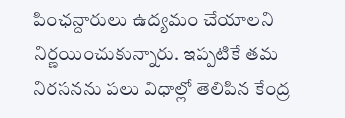పింఛన్దారులు ఉద్యమం చేయాలని నిర్ణయించుకున్నారు. ఇప్పటికే తమ నిరసనను పలు విధాల్లో తెలిపిన కేంద్ర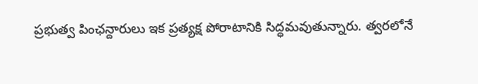ప్రభుత్వ పింఛన్దారులు ఇక ప్రత్యక్ష పోరాటానికి సిద్ధమవుతున్నారు. త్వరలోనే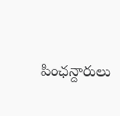పింఛన్దారులు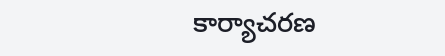కార్యాచరణ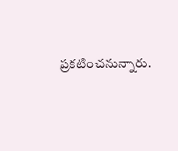ప్రకటించనున్నారు.